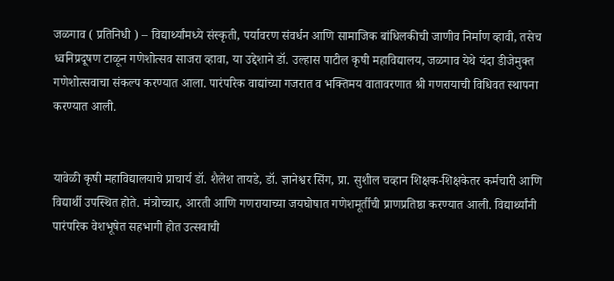जळगाव ( प्रतिनिधी ) – विद्यार्थ्यांमध्ये संस्कृती, पर्यावरण संवर्धन आणि सामाजिक बांधिलकीची जाणीव निर्माण व्हावी, तसेच ध्वनिप्रदूषण टाळून गणेशोत्सव साजरा व्हावा, या उद्देशाने डॉ. उल्हास पाटील कृषी महाविद्यालय, जळगाव येथे यंदा डीजेमुक्त गणेशोत्सवाचा संकल्प करण्यात आला. पारंपरिक वाद्यांच्या गजरात व भक्तिमय वातावरणात श्री गणरायाची विधिवत स्थापना करण्यात आली.


यावेळी कृषी महाविद्यालयाचे प्राचार्य डॉ. शैलेश तायडे, डॉ. ज्ञानेश्वर सिंग, प्रा. सुशील चव्हान शिक्षक-शिक्षकेतर कर्मचारी आणि विद्यार्थी उपस्थित होते. मंत्रोच्चार, आरती आणि गणरायाच्या जयघोषात गणेशमूर्तीची प्राणप्रतिष्ठा करण्यात आली. विद्यार्थ्यांनी पारंपरिक वेशभूषेत सहभागी होत उत्सवाची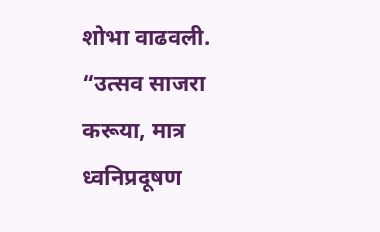शोभा वाढवली.
“उत्सव साजरा करूया, मात्र ध्वनिप्रदूषण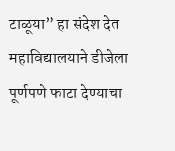टाळूया” हा संदेश देत महाविद्यालयाने डीजेला पूर्णपणे फाटा देण्याचा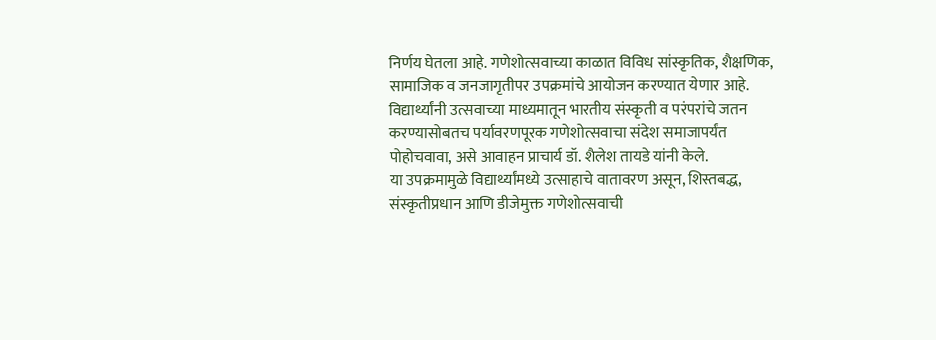निर्णय घेतला आहे. गणेशोत्सवाच्या काळात विविध सांस्कृतिक, शैक्षणिक, सामाजिक व जनजागृतीपर उपक्रमांचे आयोजन करण्यात येणार आहे.
विद्यार्थ्यांनी उत्सवाच्या माध्यमातून भारतीय संस्कृती व परंपरांचे जतन करण्यासोबतच पर्यावरणपूरक गणेशोत्सवाचा संदेश समाजापर्यंत पोहोचवावा, असे आवाहन प्राचार्य डॉ. शैलेश तायडे यांनी केले.
या उपक्रमामुळे विद्यार्थ्यांमध्ये उत्साहाचे वातावरण असून, शिस्तबद्ध, संस्कृतीप्रधान आणि डीजेमुक्त गणेशोत्सवाची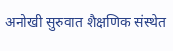अनोखी सुरुवात शैक्षणिक संस्थेत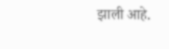झाली आहे.